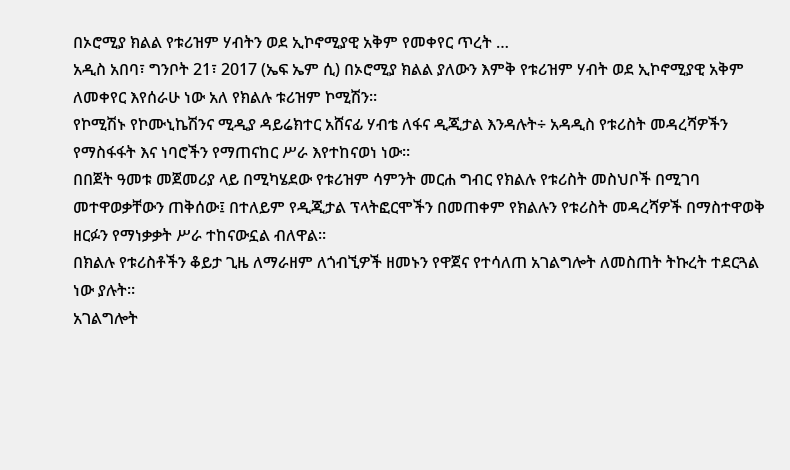በኦሮሚያ ክልል የቱሪዝም ሃብትን ወደ ኢኮኖሚያዊ አቅም የመቀየር ጥረት …
አዲስ አበባ፣ ግንቦት 21፣ 2017 (ኤፍ ኤም ሲ) በኦሮሚያ ክልል ያለውን እምቅ የቱሪዝም ሃብት ወደ ኢኮኖሚያዊ አቅም ለመቀየር እየሰራሁ ነው አለ የክልሉ ቱሪዝም ኮሚሽን፡፡
የኮሚሽኑ የኮሙኒኬሽንና ሚዲያ ዳይሬክተር አሸናፊ ሃብቴ ለፋና ዲጂታል እንዳሉት÷ አዳዲስ የቱሪስት መዳረሻዎችን የማስፋፋት እና ነባሮችን የማጠናከር ሥራ እየተከናወነ ነው።
በበጀት ዓመቱ መጀመሪያ ላይ በሚካሄደው የቱሪዝም ሳምንት መርሐ ግብር የክልሉ የቱሪስት መስህቦች በሚገባ መተዋወቃቸውን ጠቅሰው፤ በተለይም የዲጂታል ፕላትፎርሞችን በመጠቀም የክልሉን የቱሪስት መዳረሻዎች በማስተዋወቅ ዘርፉን የማነቃቃት ሥራ ተከናውኗል ብለዋል፡፡
በክልሉ የቱሪስቶችን ቆይታ ጊዜ ለማራዘም ለጎብኚዎች ዘመኑን የዋጀና የተሳለጠ አገልግሎት ለመስጠት ትኩረት ተደርጓል ነው ያሉት።
አገልግሎት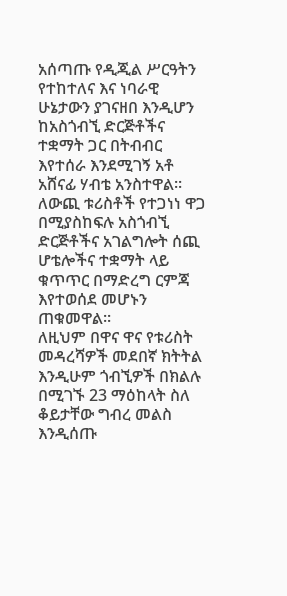አሰጣጡ የዲጂል ሥርዓትን የተከተለና እና ነባራዊ ሁኔታውን ያገናዘበ እንዲሆን ከአስጎብኚ ድርጅቶችና ተቋማት ጋር በትብብር እየተሰራ እንደሚገኝ አቶ አሸናፊ ሃብቴ አንስተዋል፡፡
ለውጪ ቱሪስቶች የተጋነነ ዋጋ በሚያስከፍሉ አስጎብኚ ድርጅቶችና አገልግሎት ሰጪ ሆቴሎችና ተቋማት ላይ ቁጥጥር በማድረግ ርምጃ እየተወሰደ መሆኑን ጠቁመዋል፡፡
ለዚህም በዋና ዋና የቱሪስት መዳረሻዎች መደበኛ ክትትል እንዲሁም ጎብኚዎች በክልሉ በሚገኙ 23 ማዕከላት ስለ ቆይታቸው ግብረ መልስ እንዲሰጡ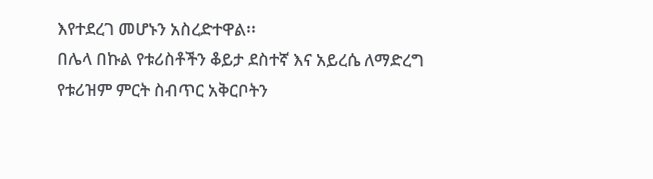እየተደረገ መሆኑን አስረድተዋል፡፡
በሌላ በኩል የቱሪስቶችን ቆይታ ደስተኛ እና አይረሴ ለማድረግ የቱሪዝም ምርት ስብጥር አቅርቦትን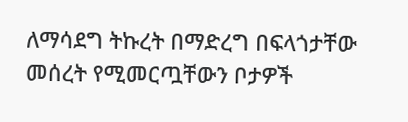ለማሳደግ ትኩረት በማድረግ በፍላጎታቸው መሰረት የሚመርጧቸውን ቦታዎች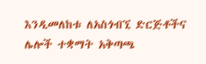እንዲመለከቱ ለአስጎብኚ ድርጅቶችና ሌሎች ተቋማት አቅጣጫ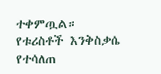ተቀምጧል።
የቱሪስቶች እንቅስቃሴ የተሳለጠ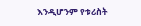እንዲሆንም የቱሪስት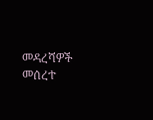መዳረሻዎች መሰረተ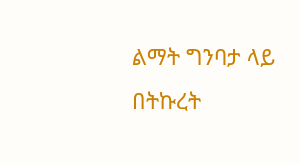ልማት ግንባታ ላይ በትኩረት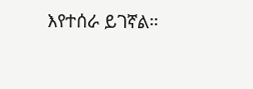እየተሰራ ይገኛል።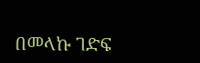በመላኩ ገድፍ